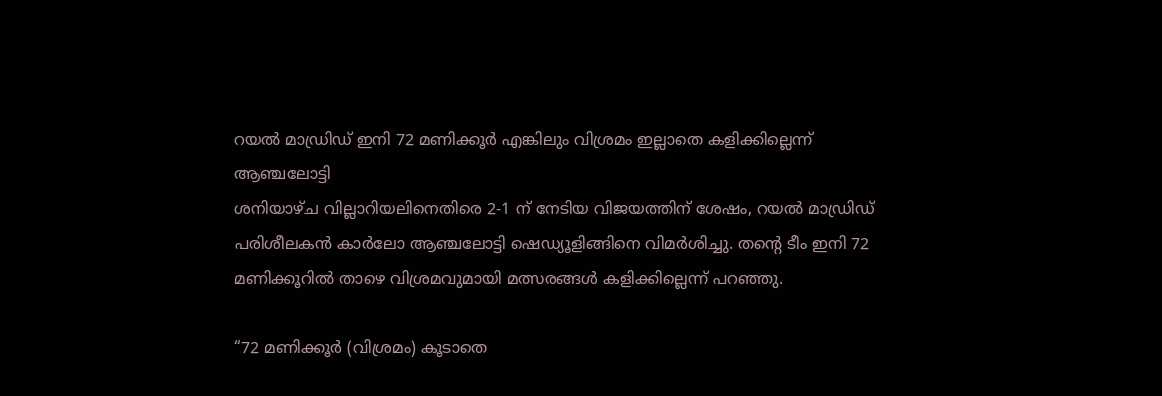റയൽ മാഡ്രിഡ് ഇനി 72 മണിക്കൂർ എങ്കിലും വിശ്രമം ഇല്ലാതെ കളിക്കില്ലെന്ന് ആഞ്ചലോട്ടി
ശനിയാഴ്ച വില്ലാറിയലിനെതിരെ 2-1 ന് നേടിയ വിജയത്തിന് ശേഷം, റയൽ മാഡ്രിഡ് പരിശീലകൻ കാർലോ ആഞ്ചലോട്ടി ഷെഡ്യൂളിങ്ങിനെ വിമർശിച്ചു. തന്റെ ടീം ഇനി 72 മണിക്കൂറിൽ താഴെ വിശ്രമവുമായി മത്സരങ്ങൾ കളിക്കില്ലെന്ന് പറഞ്ഞു.

“72 മണിക്കൂർ (വിശ്രമം) കൂടാതെ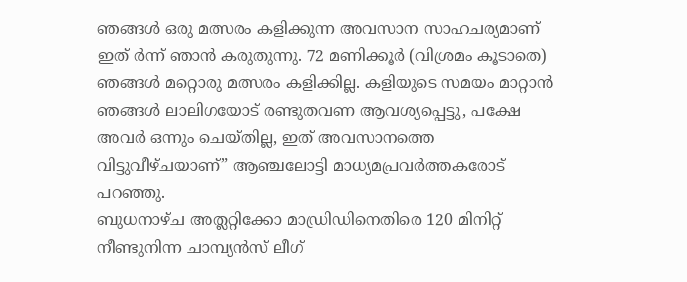ഞങ്ങൾ ഒരു മത്സരം കളിക്കുന്ന അവസാന സാഹചര്യമാണ് ഇത് ർന്ന് ഞാൻ കരുതുന്നു. 72 മണിക്കൂർ (വിശ്രമം കൂടാതെ) ഞങ്ങൾ മറ്റൊരു മത്സരം കളിക്കില്ല. കളിയുടെ സമയം മാറ്റാൻ ഞങ്ങൾ ലാലിഗയോട് രണ്ടുതവണ ആവശ്യപ്പെട്ടു, പക്ഷേ അവർ ഒന്നും ചെയ്തില്ല, ഇത് അവസാനത്തെ വിട്ടുവീഴ്ചയാണ്” ആഞ്ചലോട്ടി മാധ്യമപ്രവർത്തകരോട് പറഞ്ഞു.
ബുധനാഴ്ച അത്ലറ്റിക്കോ മാഡ്രിഡിനെതിരെ 120 മിനിറ്റ് നീണ്ടുനിന്ന ചാമ്പ്യൻസ് ലീഗ്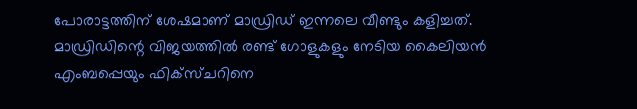പോരാട്ടത്തിന് ശേഷമാണ് മാഡ്രിഡ് ഇന്നലെ വീണ്ടും കളിച്ചത്.
മാഡ്രിഡിന്റെ വിജയത്തിൽ രണ്ട് ഗോളുകളും നേടിയ കൈലിയൻ എംബപ്പെയും ഫിക്സ്ചറിനെ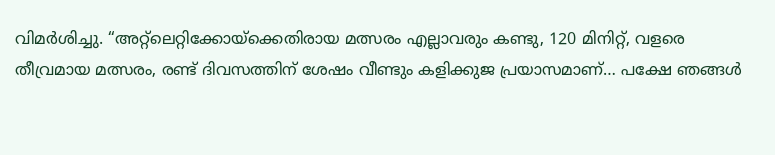വിമർശിച്ചു. “അറ്റ്ലെറ്റിക്കോയ്ക്കെതിരായ മത്സരം എല്ലാവരും കണ്ടു, 120 മിനിറ്റ്, വളരെ തീവ്രമായ മത്സരം, രണ്ട് ദിവസത്തിന് ശേഷം വീണ്ടും കളിക്കുജ പ്രയാസമാണ്… പക്ഷേ ഞങ്ങൾ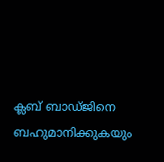ക്ലബ് ബാഡ്ജിനെ ബഹുമാനിക്കുകയും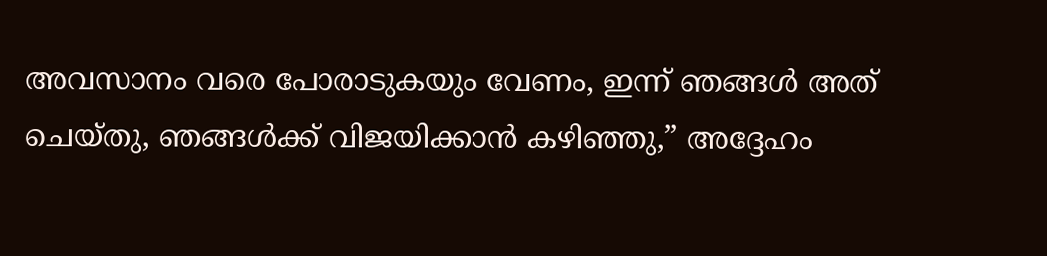അവസാനം വരെ പോരാടുകയും വേണം, ഇന്ന് ഞങ്ങൾ അത് ചെയ്തു, ഞങ്ങൾക്ക് വിജയിക്കാൻ കഴിഞ്ഞു,” അദ്ദേഹം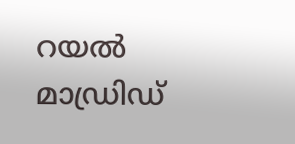റയൽ മാഡ്രിഡ്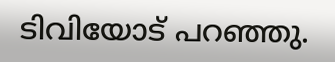ടിവിയോട് പറഞ്ഞു.